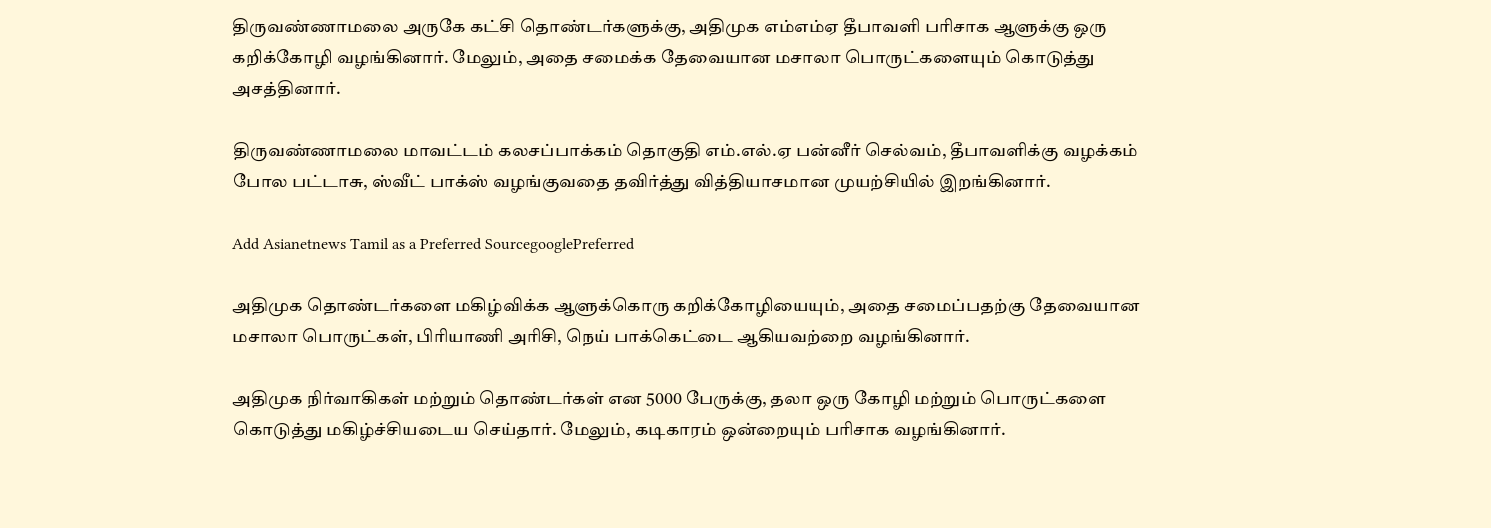திருவண்ணாமலை அருகே கட்சி தொண்டர்களுக்கு, அதிமுக எம்எம்ஏ தீபாவளி பரிசாக ஆளுக்கு ஒரு கறிக்கோழி வழங்கினார். மேலும், அதை சமைக்க தேவையான மசாலா பொருட்களையும் கொடுத்து அசத்தினார்.

திருவண்ணாமலை மாவட்டம் கலசப்பாக்கம் தொகுதி எம்.எல்.ஏ பன்னீர் செல்வம், தீபாவளிக்கு வழக்கம் போல பட்டாசு, ஸ்வீட் பாக்ஸ் வழங்குவதை தவிர்த்து வித்தியாசமான முயற்சியில் இறங்கினார்.

Add Asianetnews Tamil as a Preferred SourcegooglePreferred

அதிமுக தொண்டர்களை மகிழ்விக்க ஆளுக்கொரு கறிக்கோழியையும், அதை சமைப்பதற்கு தேவையான மசாலா பொருட்கள், பிரியாணி அரிசி, நெய் பாக்கெட்டை ஆகியவற்றை வழங்கினார்.

அதிமுக நிர்வாகிகள் மற்றும் தொண்டர்கள் என 5000 பேருக்கு, தலா ஒரு கோழி மற்றும் பொருட்களை கொடுத்து மகிழ்ச்சியடைய செய்தார். மேலும், கடிகாரம் ஒன்றையும் பரிசாக வழங்கினார்.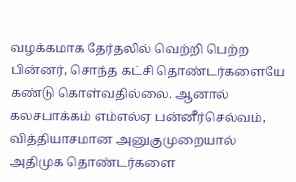வழக்கமாக தேர்தலில் வெற்றி பெற்ற பின்னர், சொந்த கட்சி தொண்டர்களையே கண்டு கொள்வதில்லை. ஆனால் கலசபாக்கம் எம்எல்ஏ பன்னீர்செல்வம், வித்தியாசமான அனுகுமுறையால் அதிமுக தொண்டர்களை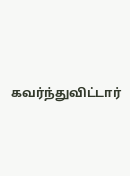கவர்ந்துவிட்டார்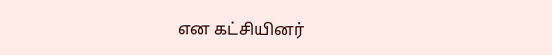என கட்சியினர்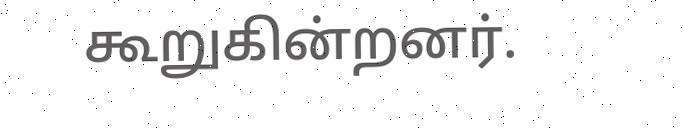கூறுகின்றனர்.